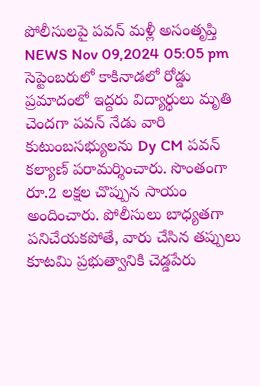పోలీసులపై పవన్ మళ్లీ అసంతృప్తి
NEWS Nov 09,2024 05:05 pm
సెప్టెంబరులో కాకినాడలో రోడ్డు ప్రమాదంలో ఇద్దరు విద్యార్థులు మృతి చెందగా పవన్ నేడు వారి కుటుంబసభ్యులను Dy CM పవన్ కల్యాణ్ పరామర్శించారు. సొంతంగా రూ.2 లక్షల చొప్పున సాయం అందించారు. పోలీసులు బాధ్యతగా పనిచేయకపోతే, వారు చేసిన తప్పులు కూటమి ప్రభుత్వానికి చెడ్డపేరు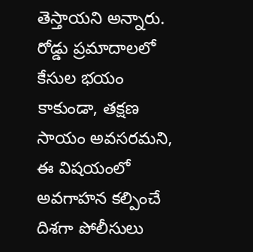తెస్తాయని అన్నారు. రోడ్డు ప్రమాదాలలో కేసుల భయం కాకుండా, తక్షణ సాయం అవసరమని, ఈ విషయంలో అవగాహన కల్పించే దిశగా పోలీసులు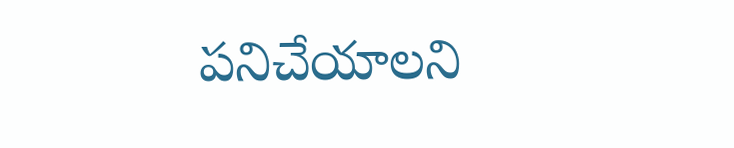పనిచేయాలని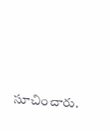సూచించారు.